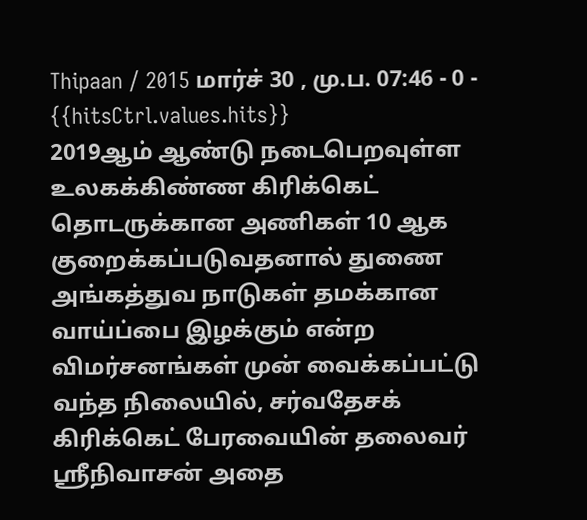Thipaan / 2015 மார்ச் 30 , மு.ப. 07:46 - 0 - {{hitsCtrl.values.hits}}
2019ஆம் ஆண்டு நடைபெறவுள்ள உலகக்கிண்ண கிரிக்கெட் தொடருக்கான அணிகள் 10 ஆக குறைக்கப்படுவதனால் துணை அங்கத்துவ நாடுகள் தமக்கான வாய்ப்பை இழக்கும் என்ற விமர்சனங்கள் முன் வைக்கப்பட்டு வந்த நிலையில், சர்வதேசக் கிரிக்கெட் பேரவையின் தலைவர் ஸ்ரீநிவாசன் அதை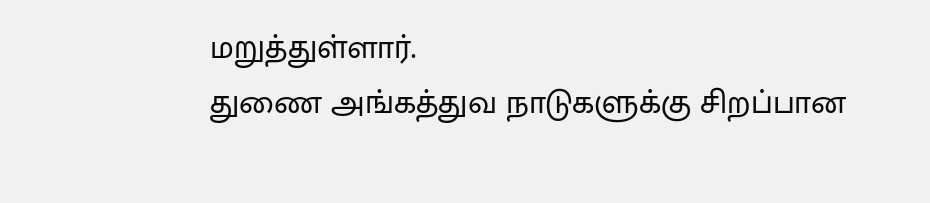மறுத்துள்ளார்.
துணை அங்கத்துவ நாடுகளுக்கு சிறப்பான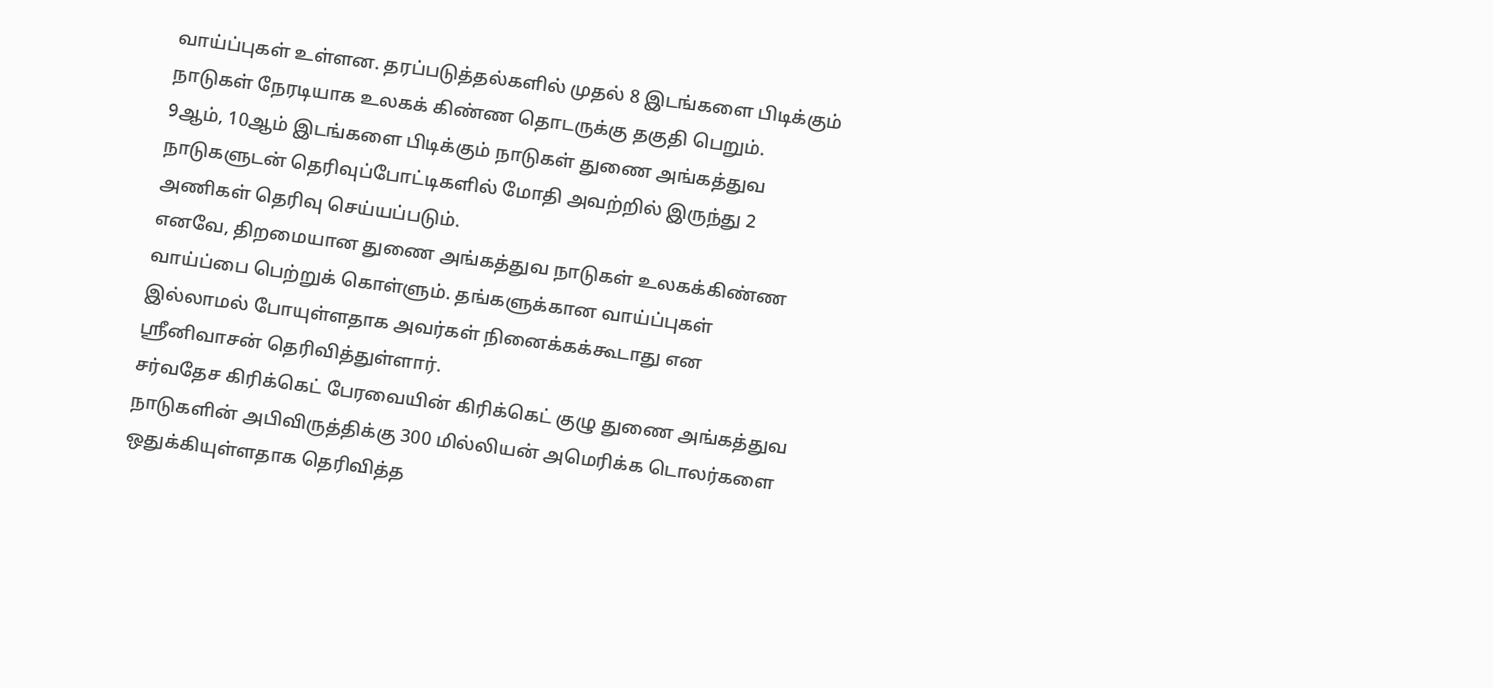வாய்ப்புகள் உள்ளன. தரப்படுத்தல்களில் முதல் 8 இடங்களை பிடிக்கும் நாடுகள் நேரடியாக உலகக் கிண்ண தொடருக்கு தகுதி பெறும்.
9ஆம், 10ஆம் இடங்களை பிடிக்கும் நாடுகள் துணை அங்கத்துவ நாடுகளுடன் தெரிவுப்போட்டிகளில் மோதி அவற்றில் இருந்து 2 அணிகள் தெரிவு செய்யப்படும்.
எனவே, திறமையான துணை அங்கத்துவ நாடுகள் உலகக்கிண்ண வாய்ப்பை பெற்றுக் கொள்ளும். தங்களுக்கான வாய்ப்புகள் இல்லாமல் போயுள்ளதாக அவர்கள் நினைக்கக்கூடாது என ஸ்ரீனிவாசன் தெரிவித்துள்ளார்.
சர்வதேச கிரிக்கெட் பேரவையின் கிரிக்கெட் குழு துணை அங்கத்துவ நாடுகளின் அபிவிருத்திக்கு 300 மில்லியன் அமெரிக்க டொலர்களை ஒதுக்கியுள்ளதாக தெரிவித்த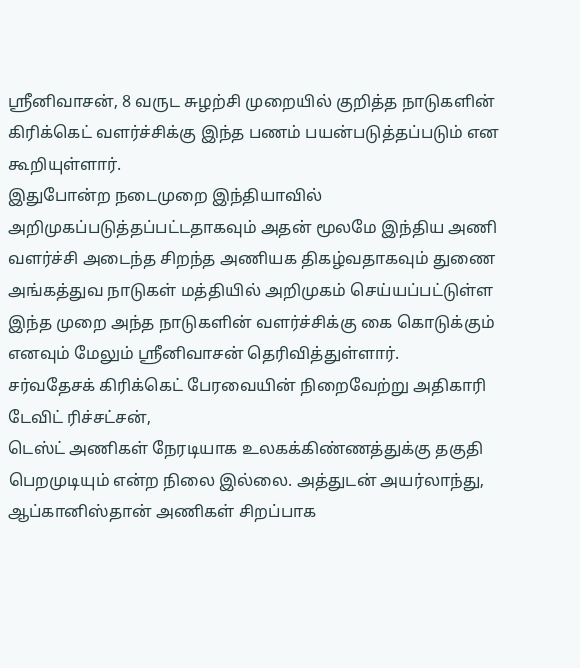ஸ்ரீனிவாசன், 8 வருட சுழற்சி முறையில் குறித்த நாடுகளின் கிரிக்கெட் வளர்ச்சிக்கு இந்த பணம் பயன்படுத்தப்படும் என கூறியுள்ளார்.
இதுபோன்ற நடைமுறை இந்தியாவில் அறிமுகப்படுத்தப்பட்டதாகவும் அதன் மூலமே இந்திய அணி வளர்ச்சி அடைந்த சிறந்த அணியக திகழ்வதாகவும் துணை அங்கத்துவ நாடுகள் மத்தியில் அறிமுகம் செய்யப்பட்டுள்ள இந்த முறை அந்த நாடுகளின் வளர்ச்சிக்கு கை கொடுக்கும் எனவும் மேலும் ஸ்ரீனிவாசன் தெரிவித்துள்ளார்.
சர்வதேசக் கிரிக்கெட் பேரவையின் நிறைவேற்று அதிகாரி டேவிட் ரிச்சட்சன்,
டெஸ்ட் அணிகள் நேரடியாக உலகக்கிண்ணத்துக்கு தகுதி பெறமுடியும் என்ற நிலை இல்லை. அத்துடன் அயர்லாந்து, ஆப்கானிஸ்தான் அணிகள் சிறப்பாக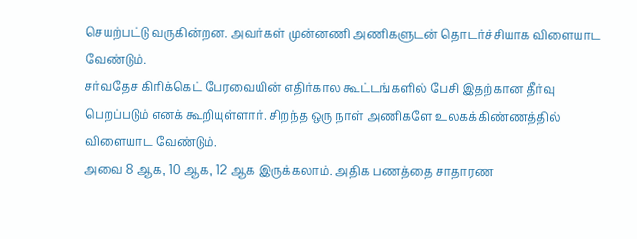செயற்பட்டு வருகின்றன. அவர்கள் முன்னணி அணிகளுடன் தொடர்ச்சியாக விளையாட வேண்டும்.
சர்வதேச கிரிக்கெட் பேரவையின் எதிர்கால கூட்டங்களில் பேசி இதற்கான தீர்வு பெறப்படும் எனக் கூறியுள்ளார். சிறந்த ஒரு நாள் அணிகளே உலகக்கிண்ணத்தில் விளையாட வேண்டும்.
அவை 8 ஆக, 10 ஆக, 12 ஆக இருக்கலாம். அதிக பணத்தை சாதாரண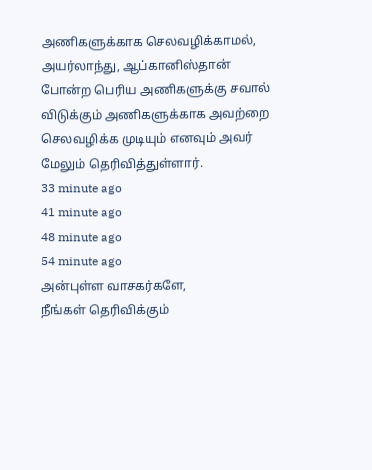அணிகளுக்காக செலவழிக்காமல், அயர்லாந்து, ஆப்கானிஸ்தான் போன்ற பெரிய அணிகளுக்கு சவால் விடுக்கும் அணிகளுக்காக அவற்றை செலவழிக்க முடியும் எனவும் அவர் மேலும் தெரிவித்துள்ளார்.
33 minute ago
41 minute ago
48 minute ago
54 minute ago
அன்புள்ள வாசகர்களே,
நீங்கள் தெரிவிக்கும்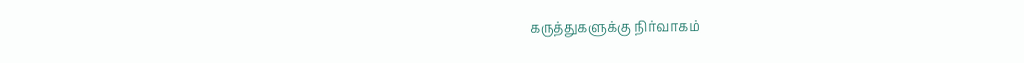கருத்துகளுக்கு நிர்வாகம்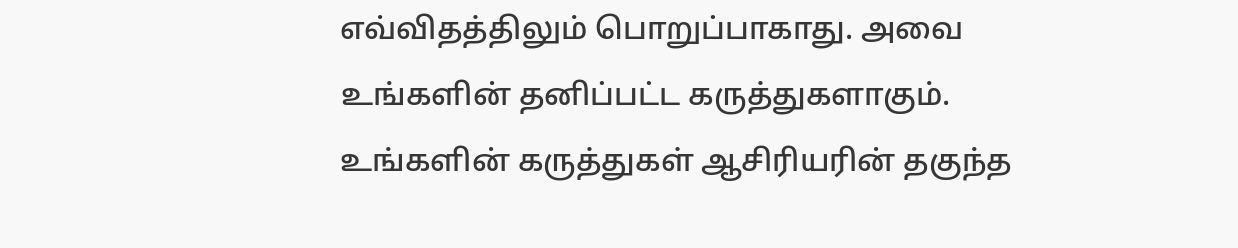எவ்விதத்திலும் பொறுப்பாகாது. அவை உங்களின் தனிப்பட்ட கருத்துகளாகும். உங்களின் கருத்துகள் ஆசிரியரின் தகுந்த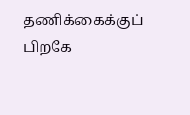தணிக்கைக்குப் பிறகே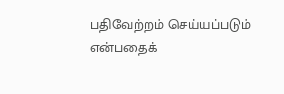பதிவேற்றம் செய்யப்படும் என்பதைக்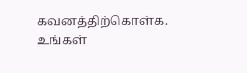கவனத்திற்கொள்க. உங்கள்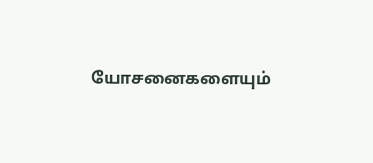யோசனைகளையும்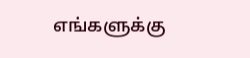எங்களுக்கு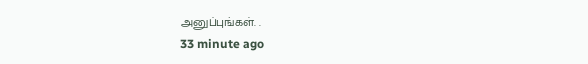அனுப்புங்கள். .
33 minute ago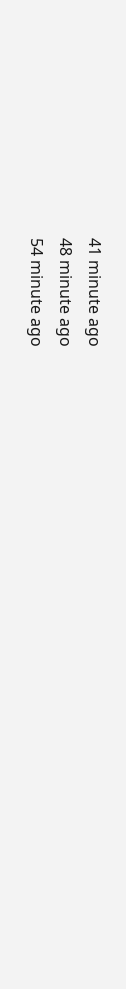41 minute ago
48 minute ago
54 minute ago